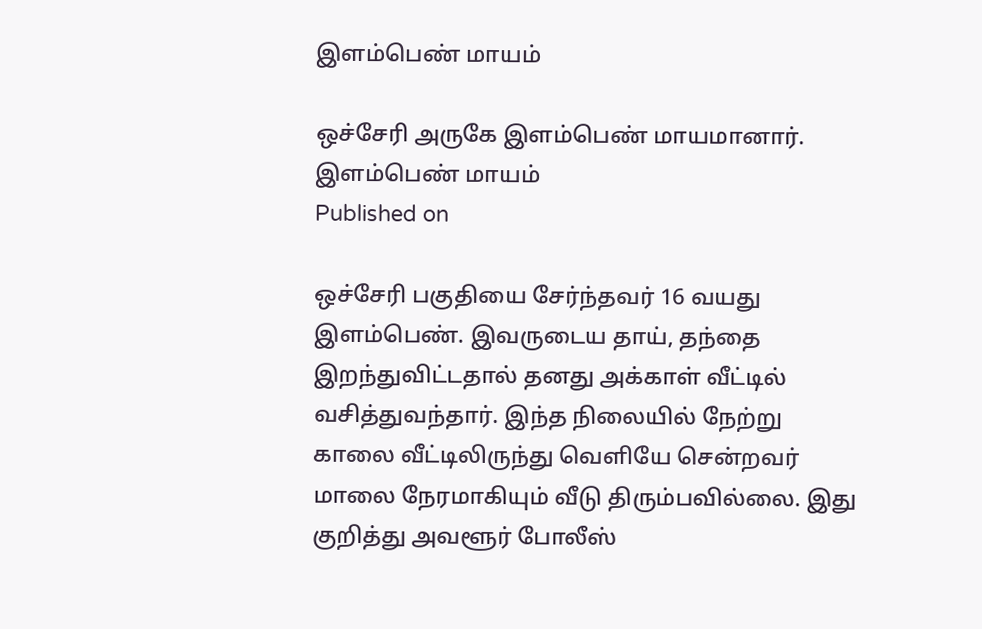இளம்பெண் மாயம்

ஒச்சேரி அருகே இளம்பெண் மாயமானார்.
இளம்பெண் மாயம்
Published on

ஒச்சேரி பகுதியை சேர்ந்தவர் 16 வயது இளம்பெண். இவருடைய தாய், தந்தை இறந்துவிட்டதால் தனது அக்காள் வீட்டில் வசித்துவந்தார். இந்த நிலையில் நேற்று காலை வீட்டிலிருந்து வெளியே சென்றவர் மாலை நேரமாகியும் வீடு திரும்பவில்லை. இது குறித்து அவளூர் போலீஸ்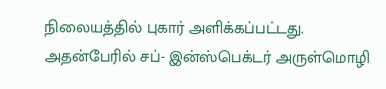நிலையத்தில் புகார் அளிக்கப்பட்டது. அதன்பேரில் சப்- இன்ஸ்பெக்டர் அருள்மொழி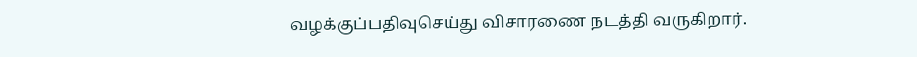வழக்குப்பதிவுசெய்து விசாரணை நடத்தி வருகிறார்.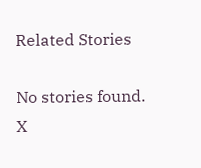Related Stories

No stories found.
X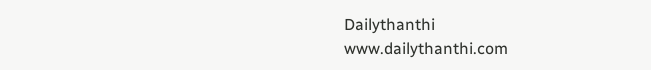Dailythanthi
www.dailythanthi.com